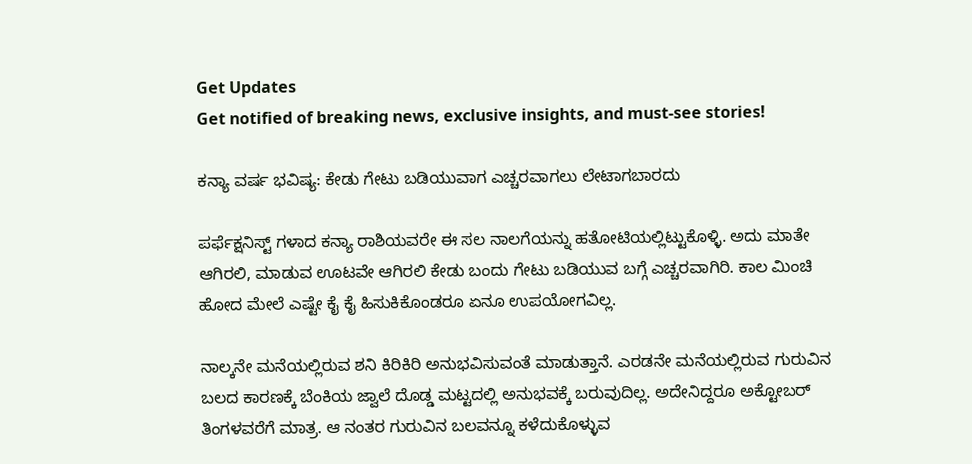Get Updates
Get notified of breaking news, exclusive insights, and must-see stories!

ಕನ್ಯಾ ವರ್ಷ ಭವಿಷ್ಯ: ಕೇಡು ಗೇಟು ಬಡಿಯುವಾಗ ಎಚ್ಚರವಾಗಲು ಲೇಟಾಗಬಾರದು

ಪರ್ಫೆಕ್ಷನಿಸ್ಟ್ ಗಳಾದ ಕನ್ಯಾ ರಾಶಿಯವರೇ ಈ ಸಲ ನಾಲಗೆಯನ್ನು ಹತೋಟಿಯಲ್ಲಿಟ್ಟುಕೊಳ್ಳಿ. ಅದು ಮಾತೇ ಆಗಿರಲಿ, ಮಾಡುವ ಊಟವೇ ಆಗಿರಲಿ ಕೇಡು ಬಂದು ಗೇಟು ಬಡಿಯುವ ಬಗ್ಗೆ ಎಚ್ಚರವಾಗಿರಿ. ಕಾಲ ಮಿಂಚಿ ಹೋದ ಮೇಲೆ ಎಷ್ಟೇ ಕೈ ಕೈ ಹಿಸುಕಿಕೊಂಡರೂ ಏನೂ ಉಪಯೋಗವಿಲ್ಲ.

ನಾಲ್ಕನೇ ಮನೆಯಲ್ಲಿರುವ ಶನಿ ಕಿರಿಕಿರಿ ಅನುಭವಿಸುವಂತೆ ಮಾಡುತ್ತಾನೆ. ಎರಡನೇ ಮನೆಯಲ್ಲಿರುವ ಗುರುವಿನ ಬಲದ ಕಾರಣಕ್ಕೆ ಬೆಂಕಿಯ ಜ್ವಾಲೆ ದೊಡ್ಡ ಮಟ್ಟದಲ್ಲಿ ಅನುಭವಕ್ಕೆ ಬರುವುದಿಲ್ಲ. ಅದೇನಿದ್ದರೂ ಅಕ್ಟೋಬರ್ ತಿಂಗಳವರೆಗೆ ಮಾತ್ರ. ಆ ನಂತರ ಗುರುವಿನ ಬಲವನ್ನೂ ಕಳೆದುಕೊಳ್ಳುವ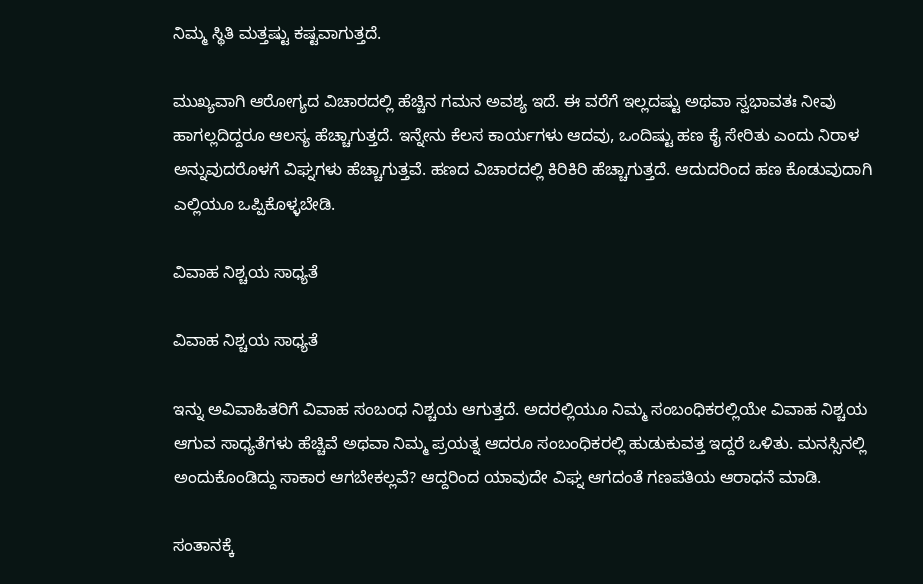ನಿಮ್ಮ ಸ್ಥಿತಿ ಮತ್ತಷ್ಟು ಕಷ್ಟವಾಗುತ್ತದೆ.

ಮುಖ್ಯವಾಗಿ ಆರೋಗ್ಯದ ವಿಚಾರದಲ್ಲಿ ಹೆಚ್ಚಿನ ಗಮನ ಅವಶ್ಯ ಇದೆ. ಈ ವರೆಗೆ ಇಲ್ಲದಷ್ಟು ಅಥವಾ ಸ್ವಭಾವತಃ ನೀವು ಹಾಗಲ್ಲದಿದ್ದರೂ ಆಲಸ್ಯ ಹೆಚ್ಚಾಗುತ್ತದೆ. ಇನ್ನೇನು ಕೆಲಸ ಕಾರ್ಯಗಳು ಆದವು, ಒಂದಿಷ್ಟು ಹಣ ಕೈ ಸೇರಿತು ಎಂದು ನಿರಾಳ ಅನ್ನುವುದರೊಳಗೆ ವಿಘ್ನಗಳು ಹೆಚ್ಚಾಗುತ್ತವೆ. ಹಣದ ವಿಚಾರದಲ್ಲಿ ಕಿರಿಕಿರಿ ಹೆಚ್ಚಾಗುತ್ತದೆ. ಆದುದರಿಂದ ಹಣ ಕೊಡುವುದಾಗಿ ಎಲ್ಲಿಯೂ ಒಪ್ಪಿಕೊಳ್ಳಬೇಡಿ.

ವಿವಾಹ ನಿಶ್ಚಯ ಸಾಧ್ಯತೆ

ವಿವಾಹ ನಿಶ್ಚಯ ಸಾಧ್ಯತೆ

ಇನ್ನು ಅವಿವಾಹಿತರಿಗೆ ವಿವಾಹ ಸಂಬಂಧ ನಿಶ್ಚಯ ಆಗುತ್ತದೆ. ಅದರಲ್ಲಿಯೂ ನಿಮ್ಮ ಸಂಬಂಧಿಕರಲ್ಲಿಯೇ ವಿವಾಹ ನಿಶ್ಚಯ ಆಗುವ ಸಾಧ್ಯತೆಗಳು ಹೆಚ್ಚಿವೆ ಅಥವಾ ನಿಮ್ಮ ಪ್ರಯತ್ನ ಆದರೂ ಸಂಬಂಧಿಕರಲ್ಲಿ ಹುಡುಕುವತ್ತ ಇದ್ದರೆ ಒಳಿತು. ಮನಸ್ಸಿನಲ್ಲಿ ಅಂದುಕೊಂಡಿದ್ದು ಸಾಕಾರ ಆಗಬೇಕಲ್ಲವೆ? ಆದ್ದರಿಂದ ಯಾವುದೇ ವಿಘ್ನ ಆಗದಂತೆ ಗಣಪತಿಯ ಆರಾಧನೆ ಮಾಡಿ.

ಸಂತಾನಕ್ಕೆ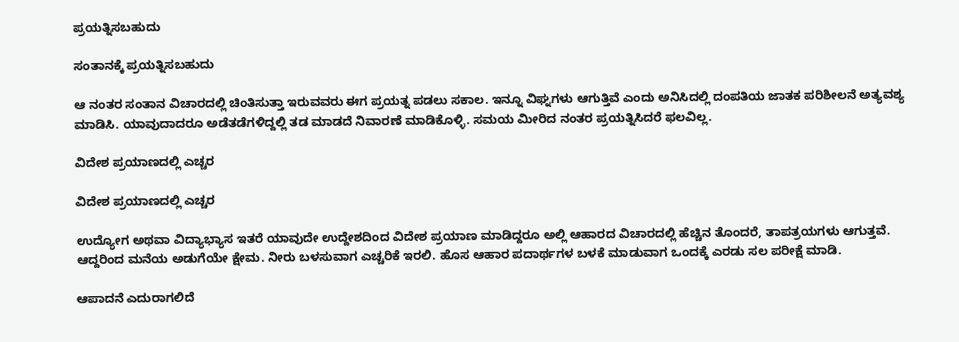ಪ್ರಯತ್ನಿಸಬಹುದು

ಸಂತಾನಕ್ಕೆ ಪ್ರಯತ್ನಿಸಬಹುದು

ಆ ನಂತರ ಸಂತಾನ ವಿಚಾರದಲ್ಲಿ ಚಿಂತಿಸುತ್ತಾ ಇರುವವರು ಈಗ ಪ್ರಯತ್ನ ಪಡಲು ಸಕಾಲ. ಇನ್ನೂ ವಿಘ್ನಗಳು ಆಗುತ್ತಿವೆ ಎಂದು ಅನಿಸಿದಲ್ಲಿ ದಂಪತಿಯ ಜಾತಕ ಪರಿಶೀಲನೆ ಅತ್ಯವಶ್ಯ ಮಾಡಿಸಿ. ಯಾವುದಾದರೂ ಅಡೆತಡೆಗಳಿದ್ದಲ್ಲಿ ತಡ ಮಾಡದೆ ನಿವಾರಣೆ ಮಾಡಿಕೊಳ್ಳಿ. ಸಮಯ ಮೀರಿದ ನಂತರ ಪ್ರಯತ್ನಿಸಿದರೆ ಫಲವಿಲ್ಲ.

ವಿದೇಶ ಪ್ರಯಾಣದಲ್ಲಿ ಎಚ್ಚರ

ವಿದೇಶ ಪ್ರಯಾಣದಲ್ಲಿ ಎಚ್ಚರ

ಉದ್ಯೋಗ ಅಥವಾ ವಿದ್ಯಾಭ್ಯಾಸ ಇತರೆ ಯಾವುದೇ ಉದ್ದೇಶದಿಂದ ವಿದೇಶ ಪ್ರಯಾಣ ಮಾಡಿದ್ದರೂ ಅಲ್ಲಿ ಆಹಾರದ ವಿಚಾರದಲ್ಲಿ ಹೆಚ್ಚಿನ ತೊಂದರೆ, ತಾಪತ್ರಯಗಳು ಆಗುತ್ತವೆ. ಆದ್ದರಿಂದ ಮನೆಯ ಅಡುಗೆಯೇ ಕ್ಷೇಮ. ನೀರು ಬಳಸುವಾಗ ಎಚ್ಚರಿಕೆ ಇರಲಿ. ಹೊಸ ಆಹಾರ ಪದಾರ್ಥಗಳ ಬಳಕೆ ಮಾಡುವಾಗ ಒಂದಕ್ಕೆ ಎರಡು ಸಲ ಪರೀಕ್ಷೆ ಮಾಡಿ.

ಆಪಾದನೆ ಎದುರಾಗಲಿದೆ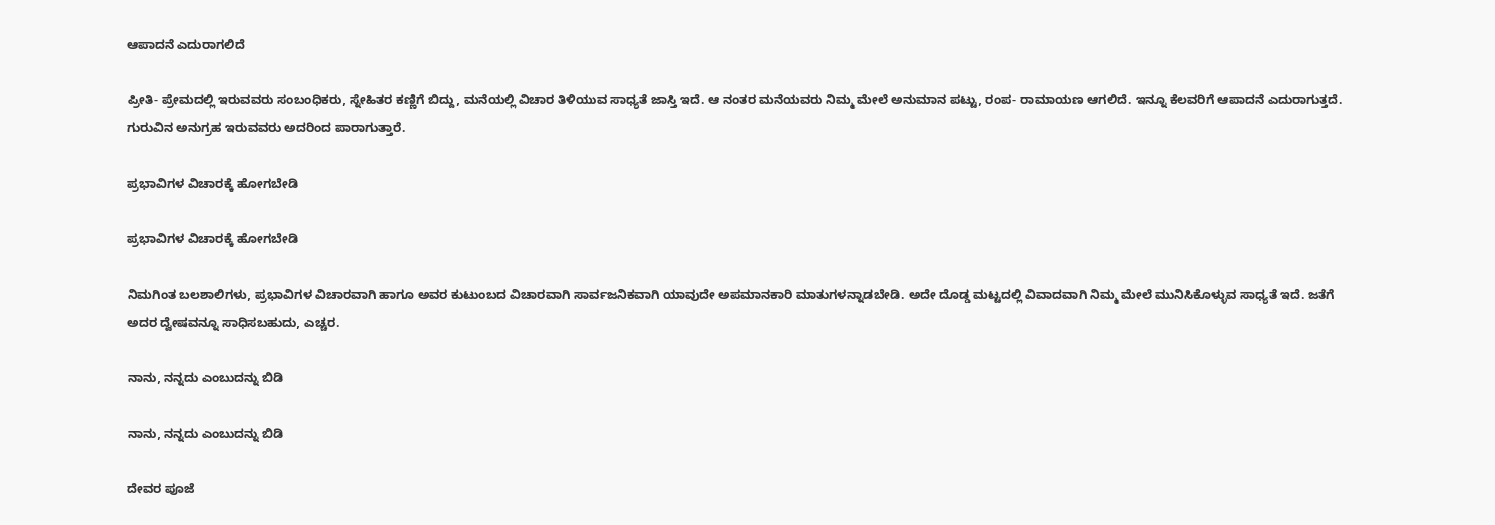ಆಪಾದನೆ ಎದುರಾಗಲಿದೆ

ಪ್ರೀತಿ- ಪ್ರೇಮದಲ್ಲಿ ಇರುವವರು ಸಂಬಂಧಿಕರು, ಸ್ನೇಹಿತರ ಕಣ್ಣಿಗೆ ಬಿದ್ದು, ಮನೆಯಲ್ಲಿ ವಿಚಾರ ತಿಳಿಯುವ ಸಾಧ್ಯತೆ ಜಾಸ್ತಿ ಇದೆ. ಆ ನಂತರ ಮನೆಯವರು ನಿಮ್ಮ ಮೇಲೆ ಅನುಮಾನ ಪಟ್ಟು, ರಂಪ- ರಾಮಾಯಣ ಆಗಲಿದೆ. ಇನ್ನೂ ಕೆಲವರಿಗೆ ಆಪಾದನೆ ಎದುರಾಗುತ್ತದೆ. ಗುರುವಿನ ಅನುಗ್ರಹ ಇರುವವರು ಅದರಿಂದ ಪಾರಾಗುತ್ತಾರೆ.

ಪ್ರಭಾವಿಗಳ ವಿಚಾರಕ್ಕೆ ಹೋಗಬೇಡಿ

ಪ್ರಭಾವಿಗಳ ವಿಚಾರಕ್ಕೆ ಹೋಗಬೇಡಿ

ನಿಮಗಿಂತ ಬಲಶಾಲಿಗಳು, ಪ್ರಭಾವಿಗಳ ವಿಚಾರವಾಗಿ ಹಾಗೂ ಅವರ ಕುಟುಂಬದ ವಿಚಾರವಾಗಿ ಸಾರ್ವಜನಿಕವಾಗಿ ಯಾವುದೇ ಅಪಮಾನಕಾರಿ ಮಾತುಗಳನ್ನಾಡಬೇಡಿ. ಅದೇ ದೊಡ್ಡ ಮಟ್ಟದಲ್ಲಿ ವಿವಾದವಾಗಿ ನಿಮ್ಮ ಮೇಲೆ ಮುನಿಸಿಕೊಳ್ಳುವ ಸಾಧ್ಯತೆ ಇದೆ. ಜತೆಗೆ ಅದರ ದ್ವೇಷವನ್ನೂ ಸಾಧಿಸಬಹುದು, ಎಚ್ಚರ.

ನಾನು, ನನ್ನದು ಎಂಬುದನ್ನು ಬಿಡಿ

ನಾನು, ನನ್ನದು ಎಂಬುದನ್ನು ಬಿಡಿ

ದೇವರ ಪೂಜೆ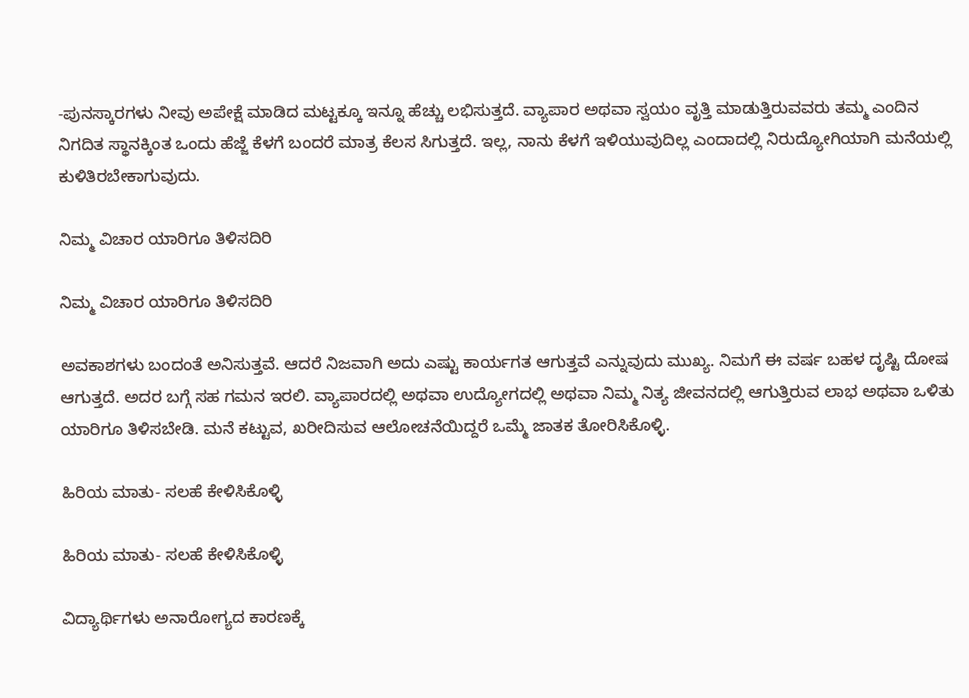-ಪುನಸ್ಕಾರಗಳು ನೀವು ಅಪೇಕ್ಷೆ ಮಾಡಿದ ಮಟ್ಟಕ್ಕೂ ಇನ್ನೂ ಹೆಚ್ಚು ಲಭಿಸುತ್ತದೆ. ವ್ಯಾಪಾರ ಅಥವಾ ಸ್ವಯಂ ವೃತ್ತಿ ಮಾಡುತ್ತಿರುವವರು ತಮ್ಮ ಎಂದಿನ ನಿಗದಿತ ಸ್ಥಾನಕ್ಕಿಂತ ಒಂದು ಹೆಜ್ಜೆ ಕೆಳಗೆ ಬಂದರೆ ಮಾತ್ರ ಕೆಲಸ ಸಿಗುತ್ತದೆ. ಇಲ್ಲ, ನಾನು ಕೆಳಗೆ ಇಳಿಯುವುದಿಲ್ಲ ಎಂದಾದಲ್ಲಿ ನಿರುದ್ಯೋಗಿಯಾಗಿ ಮನೆಯಲ್ಲಿ ಕುಳಿತಿರಬೇಕಾಗುವುದು.

ನಿಮ್ಮ ವಿಚಾರ ಯಾರಿಗೂ ತಿಳಿಸದಿರಿ

ನಿಮ್ಮ ವಿಚಾರ ಯಾರಿಗೂ ತಿಳಿಸದಿರಿ

ಅವಕಾಶಗಳು ಬಂದಂತೆ ಅನಿಸುತ್ತವೆ. ಆದರೆ ನಿಜವಾಗಿ ಅದು ಎಷ್ಟು ಕಾರ್ಯಗತ ಆಗುತ್ತವೆ ಎನ್ನುವುದು ಮುಖ್ಯ. ನಿಮಗೆ ಈ ವರ್ಷ ಬಹಳ ದೃಷ್ಟಿ ದೋಷ ಆಗುತ್ತದೆ. ಅದರ ಬಗ್ಗೆ ಸಹ ಗಮನ ಇರಲಿ. ವ್ಯಾಪಾರದಲ್ಲಿ ಅಥವಾ ಉದ್ಯೋಗದಲ್ಲಿ ಅಥವಾ ನಿಮ್ಮ ನಿತ್ಯ ಜೀವನದಲ್ಲಿ ಆಗುತ್ತಿರುವ ಲಾಭ ಅಥವಾ ಒಳಿತು ಯಾರಿಗೂ ತಿಳಿಸಬೇಡಿ. ಮನೆ ಕಟ್ಟುವ, ಖರೀದಿಸುವ ಆಲೋಚನೆಯಿದ್ದರೆ ಒಮ್ಮೆ ಜಾತಕ ತೋರಿಸಿಕೊಳ್ಳಿ.

ಹಿರಿಯ ಮಾತು- ಸಲಹೆ ಕೇಳಿಸಿಕೊಳ್ಳಿ

ಹಿರಿಯ ಮಾತು- ಸಲಹೆ ಕೇಳಿಸಿಕೊಳ್ಳಿ

ವಿದ್ಯಾರ್ಥಿಗಳು ಅನಾರೋಗ್ಯದ ಕಾರಣಕ್ಕೆ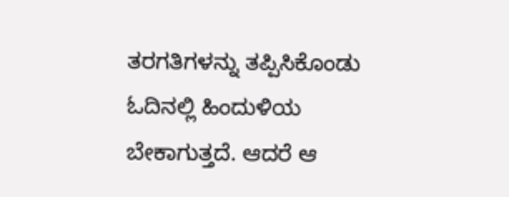ತರಗತಿಗಳನ್ನು ತಪ್ಪಿಸಿಕೊಂಡು ಓದಿನಲ್ಲಿ ಹಿಂದುಳಿಯ ಬೇಕಾಗುತ್ತದೆ. ಆದರೆ ಆ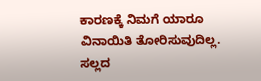ಕಾರಣಕ್ಕೆ ನಿಮಗೆ ಯಾರೂ ವಿನಾಯಿತಿ ತೋರಿಸುವುದಿಲ್ಲ. ಸಲ್ಲದ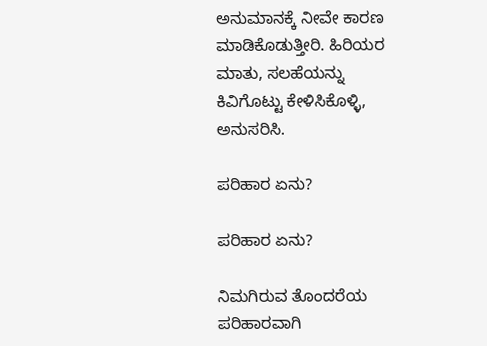ಅನುಮಾನಕ್ಕೆ ನೀವೇ ಕಾರಣ ಮಾಡಿಕೊಡುತ್ತೀರಿ. ಹಿರಿಯರ ಮಾತು, ಸಲಹೆಯನ್ನು ಕಿವಿಗೊಟ್ಟು ಕೇಳಿಸಿಕೊಳ್ಳಿ, ಅನುಸರಿಸಿ.

ಪರಿಹಾರ ಏನು?

ಪರಿಹಾರ ಏನು?

ನಿಮಗಿರುವ ತೊಂದರೆಯ ಪರಿಹಾರವಾಗಿ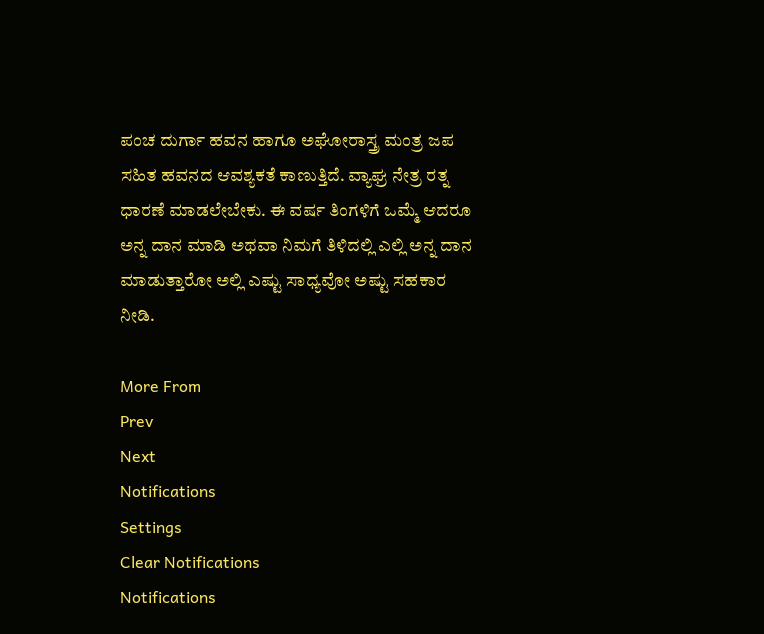ಪಂಚ ದುರ್ಗಾ ಹವನ ಹಾಗೂ ಅಘೋರಾಸ್ತ್ರ ಮಂತ್ರ ಜಪ ಸಹಿತ ಹವನದ ಆವಶ್ಯಕತೆ ಕಾಣುತ್ತಿದೆ. ವ್ಯಾಘ್ರ ನೇತ್ರ ರತ್ನ ಧಾರಣೆ ಮಾಡಲೇಬೇಕು. ಈ ವರ್ಷ ತಿಂಗಳಿಗೆ ಒಮ್ಮೆ ಆದರೂ ಅನ್ನ ದಾನ ಮಾಡಿ ಅಥವಾ ನಿಮಗೆ ತಿಳಿದಲ್ಲಿ ಎಲ್ಲಿ ಅನ್ನ ದಾನ ಮಾಡುತ್ತಾರೋ ಅಲ್ಲಿ ಎಷ್ಟು ಸಾಧ್ಯವೋ ಅಷ್ಟು ಸಹಕಾರ ನೀಡಿ.

More From
Prev
Next
Notifications
Settings
Clear Notifications
Notifications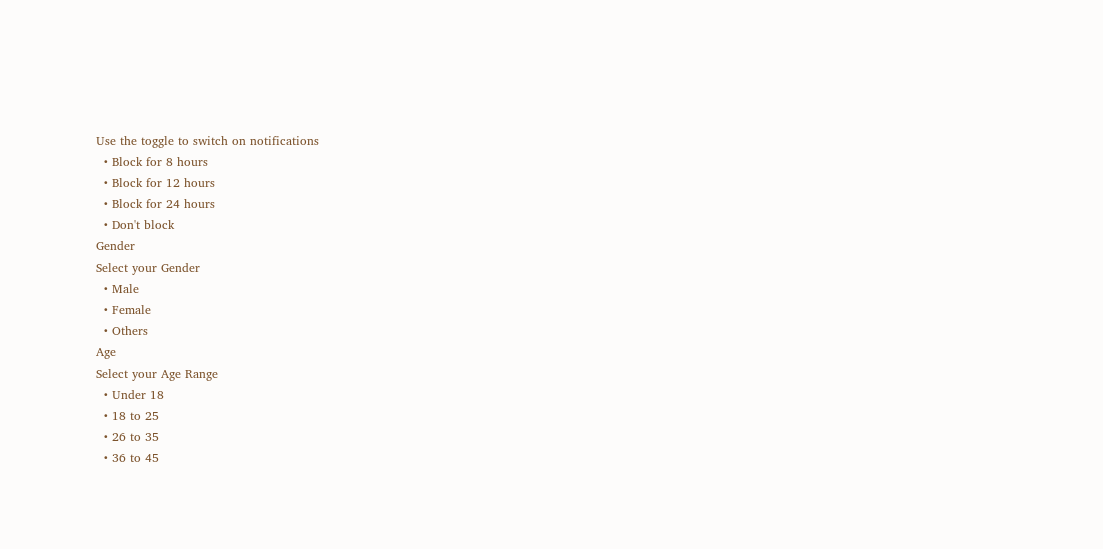Use the toggle to switch on notifications
  • Block for 8 hours
  • Block for 12 hours
  • Block for 24 hours
  • Don't block
Gender
Select your Gender
  • Male
  • Female
  • Others
Age
Select your Age Range
  • Under 18
  • 18 to 25
  • 26 to 35
  • 36 to 45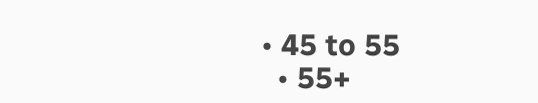• 45 to 55
  • 55+